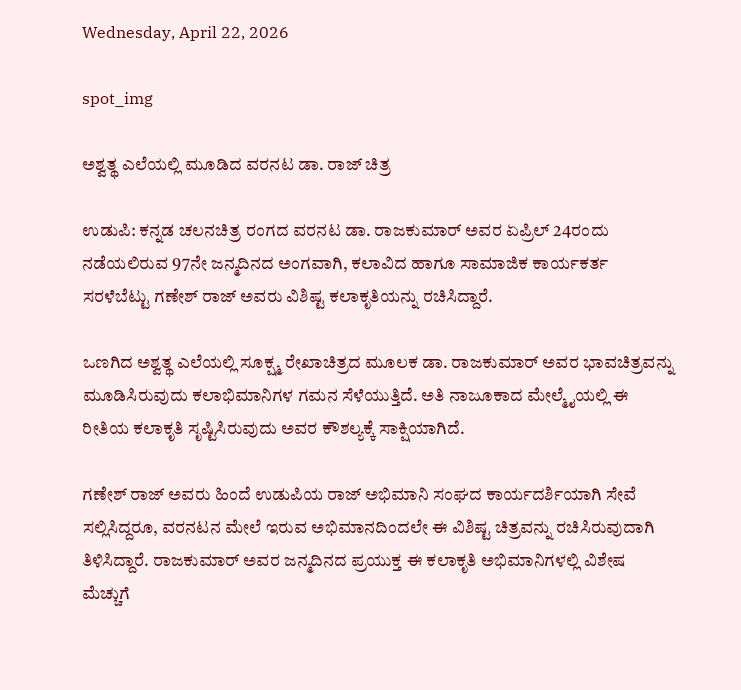Wednesday, April 22, 2026

spot_img

ಅಶ್ವತ್ಥ ಎಲೆಯಲ್ಲಿ ಮೂಡಿದ ವರನಟ ಡಾ. ರಾಜ್ ಚಿತ್ರ

ಉಡುಪಿ: ಕನ್ನಡ ಚಲನಚಿತ್ರ ರಂಗದ ವರನಟ ಡಾ. ರಾಜಕುಮಾರ್ ಅವರ ಏಪ್ರಿಲ್ 24ರಂದು ನಡೆಯಲಿರುವ 97ನೇ ಜನ್ಮದಿನದ ಅಂಗವಾಗಿ, ಕಲಾವಿದ ಹಾಗೂ ಸಾಮಾಜಿಕ ಕಾರ್ಯಕರ್ತ ಸರಳೆಬೆಟ್ಟು ಗಣೇಶ್ ರಾಜ್ ಅವರು ವಿಶಿಷ್ಟ ಕಲಾಕೃತಿಯನ್ನು ರಚಿಸಿದ್ದಾರೆ.

ಒಣಗಿದ ಅಶ್ವತ್ಥ ಎಲೆಯಲ್ಲಿ ಸೂಕ್ಷ್ಮ ರೇಖಾಚಿತ್ರದ ಮೂಲಕ ಡಾ. ರಾಜಕುಮಾರ್ ಅವರ ಭಾವಚಿತ್ರವನ್ನು ಮೂಡಿಸಿರುವುದು ಕಲಾಭಿಮಾನಿಗಳ ಗಮನ ಸೆಳೆಯುತ್ತಿದೆ. ಅತಿ ನಾಜೂಕಾದ ಮೇಲ್ಮೈಯಲ್ಲಿ ಈ ರೀತಿಯ ಕಲಾಕೃತಿ ಸೃಷ್ಟಿಸಿರುವುದು ಅವರ ಕೌಶಲ್ಯಕ್ಕೆ ಸಾಕ್ಷಿಯಾಗಿದೆ.

ಗಣೇಶ್ ರಾಜ್ ಅವರು ಹಿಂದೆ ಉಡುಪಿಯ ರಾಜ್ ಅಭಿಮಾನಿ ಸಂಘದ ಕಾರ್ಯದರ್ಶಿಯಾಗಿ ಸೇವೆ ಸಲ್ಲಿಸಿದ್ದರೂ, ವರನಟನ ಮೇಲೆ ಇರುವ ಅಭಿಮಾನದಿಂದಲೇ ಈ ವಿಶಿಷ್ಟ ಚಿತ್ರವನ್ನು ರಚಿಸಿರುವುದಾಗಿ ತಿಳಿಸಿದ್ದಾರೆ. ರಾಜಕುಮಾರ್ ಅವರ ಜನ್ಮದಿನದ ಪ್ರಯುಕ್ತ ಈ ಕಲಾಕೃತಿ ಅಭಿಮಾನಿಗಳಲ್ಲಿ ವಿಶೇಷ ಮೆಚ್ಚುಗೆ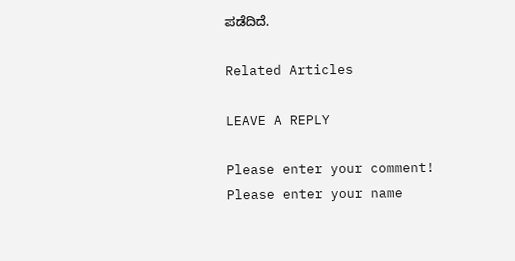ಪಡೆದಿದೆ.

Related Articles

LEAVE A REPLY

Please enter your comment!
Please enter your name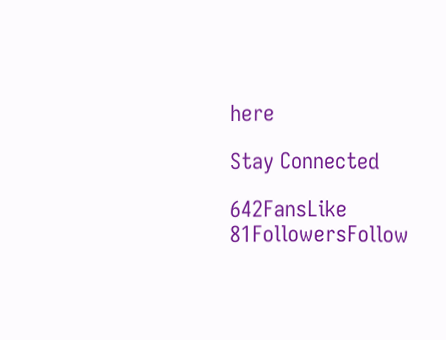here

Stay Connected

642FansLike
81FollowersFollow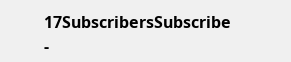17SubscribersSubscribe
-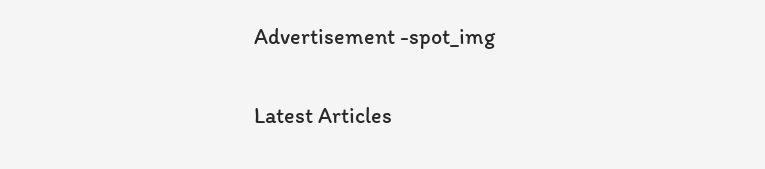Advertisement -spot_img

Latest Articles